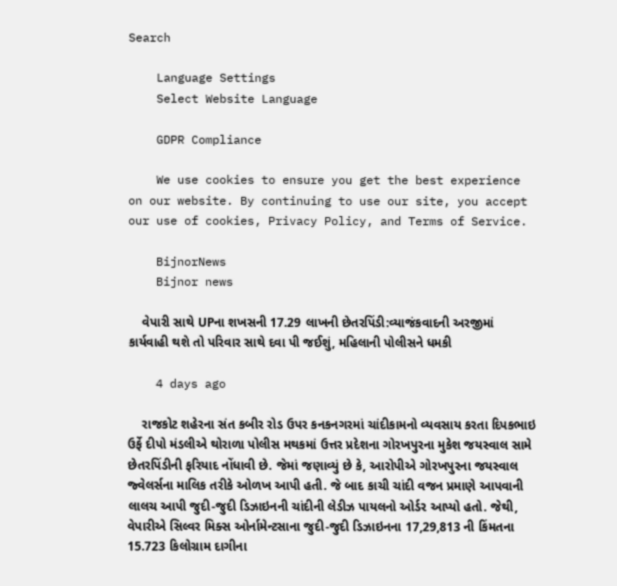Search

    Language Settings
    Select Website Language

    GDPR Compliance

    We use cookies to ensure you get the best experience on our website. By continuing to use our site, you accept our use of cookies, Privacy Policy, and Terms of Service.

    BijnorNews
    Bijnor news

    વેપારી સાથે UPના શખસની 17.29 લાખની છેતરપિંડી:વ્યાજંકવાદની અરજીમાં કાર્યવાહી થશે તો પરિવાર સાથે દવા પી જઈશું, મહિલાની પોલીસને ધમકી

    4 days ago

    રાજકોટ શહેરના સંત કબીર રોડ ઉપર કનકનગરમાં ચાંદીકામનો વ્યવસાય કરતા દિપકભાઇ ઉર્ફે દીપો મંડલીએ થોરાળા પોલીસ મથકમાં ઉત્તર પ્રદેશના ગોરખપુરના મુકેશ જયસ્વાલ સામે છેતરપિંડીની ફરિયાદ નોંધાવી છે. જેમાં જણાવ્યું છે કે, આરોપીએ ગોરખપુરના જયસ્વાલ જ્વેલર્સના માલિક તરીકે ઓળખ આપી હતી. જે બાદ કાચી ચાંદી વજન પ્રમાણે આપવાની લાલચ આપી જુદી-જુદી ડિઝાઇનની ચાંદીની લેડીઝ પાયલનો ઓર્ડર આપ્યો હતો. જેથી, વેપારીએ સિલ્વર મિક્સ ઓર્નામેન્ટસાના જુદી-જુદી ડિઝાઇનના 17,29,813 ની કિંમતના 15.723 કિલોગ્રામ દાગીના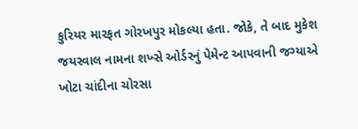કુરિયર મારફત ગોરખપુર મોકલ્યા હતા. જોકે, તે બાદ મુકેશ જયસ્વાલ નામના શખ્સે ઓર્ડરનું પેમેન્ટ આપવાની જગ્યાએ ખોટા ચાંદીના ચોરસા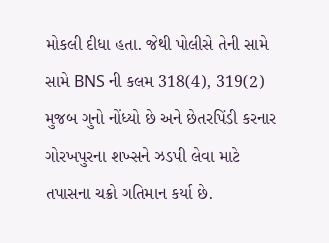મોકલી દીધા હતા. જેથી પોલીસે તેની સામે સામે BNS ની કલમ 318(4), 319(2) મુજબ ગુનો નોંધ્યો છે અને છેતરપિંડી કરનાર ગોરખપુરના શખ્સને ઝડપી લેવા માટે તપાસના ચક્રો ગતિમાન કર્યા છે.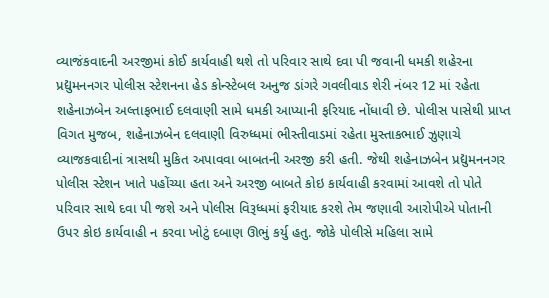વ્યાજંકવાદની અરજીમાં કોઈ કાર્યવાહી થશે તો પરિવાર સાથે દવા પી જવાની ધમકી શહેરના પ્રદ્યુમનનગર પોલીસ સ્ટેશનના હેડ કોન્સ્ટેબલ અનુજ ડાંગરે ગવલીવાડ શેરી નંબર 12 માં રહેતા શહેનાઝબેન અલ્તાફભાઈ દલવાણી સામે ધમકી આપ્યાની ફરિયાદ નોંધાવી છે. પોલીસ પાસેથી પ્રાપ્ત વિગત મુજબ, શહેનાઝબેન દલવાણી વિરુધ્ધમાં ભીસ્તીવાડમાં રહેતા મુસ્તાકભાઈ ઝુણાચે વ્યાજકવાદીનાં ત્રાસથી મુકિત અપાવવા બાબતની અરજી કરી હતી. જેથી શહેનાઝબેન પ્રદ્યુમનનગર પોલીસ સ્ટેશન ખાતે પહોંચ્યા હતા અને અરજી બાબતે કોઇ કાર્યવાહી કરવામાં આવશે તો પોતે પરિવાર સાથે દવા પી જશે અને પોલીસ વિરૂધ્ધમાં ફરીયાદ કરશે તેમ જણાવી આરોપીએ પોતાની ઉપર કોઇ કાર્યવાહી ન કરવા ખોટું દબાણ ઊભું કર્યુ હતુ. જોકે પોલીસે મહિલા સામે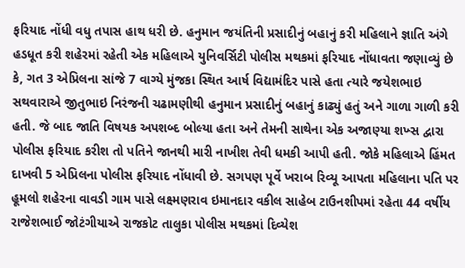ફરિયાદ નોંધી વધુ તપાસ હાથ ધરી છે. હનુમાન જયંતિની પ્રસાદીનું બહાનું કરી મહિલાને જ્ઞાતિ અંગે હડધૂત કરી શહેરમાં રહેતી એક મહિલાએ યુનિવર્સિટી પોલીસ મથકમાં ફરિયાદ નોંધાવતા જણાવ્યું છે કે, ગત 3 એપ્રિલના સાંજે 7 વાગ્યે મુંજકા સ્થિત આર્ષ વિદ્યામંદિર પાસે હતા ત્યારે જયેશભાઇ સથવારાએ જીતુભાઇ નિરંજની ચઢામણીથી હનુમાન પ્રસાદીનું બહાનું કાઢ્યું હતું અને ગાળા ગાળી કરી હતી. જે બાદ જાતિ વિષયક અપશબ્દ બોલ્યા હતા અને તેમની સાથેના એક અજાણ્યા શખ્સ દ્વારા પોલીસ ફરિયાદ કરીશ તો પતિને જાનથી મારી નાખીશ તેવી ધમકી આપી હતી. જોકે મહિલાએ હિંમત દાખવી 5 એપ્રિલના પોલીસ ફરિયાદ નોંધાવી છે. સગપણ પૂર્વે ખરાબ રિવ્યૂ આપતા મહિલાના પતિ પર હૂમલો શહેરના વાવડી ગામ પાસે લક્ષ્મણરાવ ઇમાનદાર વકીલ સાહેબ ટાઉનશીપમાં રહેતા 44 વર્ષીય રાજેશભાઈ જોટંગીયાએ રાજકોટ તાલુકા પોલીસ મથકમાં દિવ્યેશ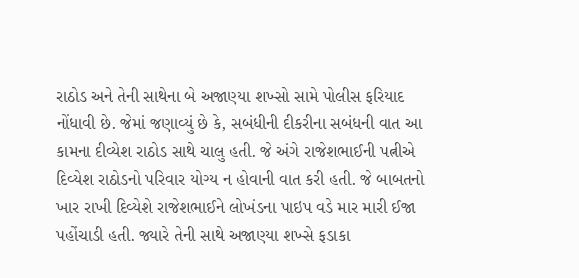રાઠોડ અને તેની સાથેના બે અજાણ્યા શખ્સો સામે પોલીસ ફરિયાદ નોંધાવી છે. જેમાં જણાવ્યું છે કે, સબંધીની દીકરીના સબંધની વાત આ કામના દીવ્યેશ રાઠોડ સાથે ચાલુ હતી. જે અંગે રાજેશભાઈની પત્નીએ દિવ્યેશ રાઠોડનો પરિવાર યોગ્ય ન હોવાની વાત કરી હતી. જે બાબતનો ખાર રાખી દિવ્યેશે રાજેશભાઈને લોખંડના પાઇપ વડે માર મારી ઈજા પહોંચાડી હતી. જ્યારે તેની સાથે અજાણ્યા શખ્સે ફડાકા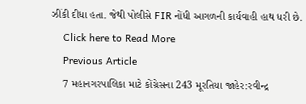ઝીંકી દીધા હતા. જેથી પોલીસે FIR નોંધી આગળની કાર્યવાહી હાથ ધરી છે.
    Click here to Read More
    Previous Article
    7 મહાનગરપાલિકા માટે કોંગ્રેસના 243 મૂરતિયા જાહેર:રવીન્દ્ર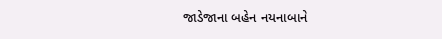જાડેજાના બહેન નયનાબાને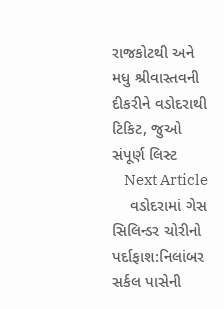રાજકોટથી અને મધુ શ્રીવાસ્તવની દીકરીને વડોદરાથી ટિકિટ, જુઓ સંપૂર્ણ લિસ્ટ
    Next Article
    વડોદરામાં ગેસ સિલિન્ડર ચોરીનો પર્દાફાશ:નિલાંબર સર્કલ પાસેની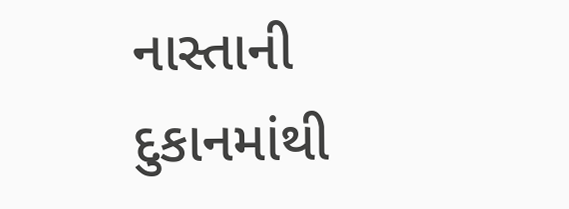નાસ્તાની દુકાનમાંથી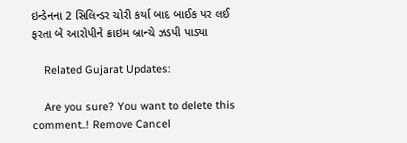ઇન્ડેનના 2 સિલિન્ડર ચોરી કર્યા બાદ બાઈક પર લઈ ફરતા બે આરોપીને ક્રાઇમ બ્રાન્ચે ઝડપી પાડ્યા

    Related Gujarat Updates:

    Are you sure? You want to delete this comment..! Remove Cancel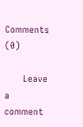Comments (0)

      Leave a comment